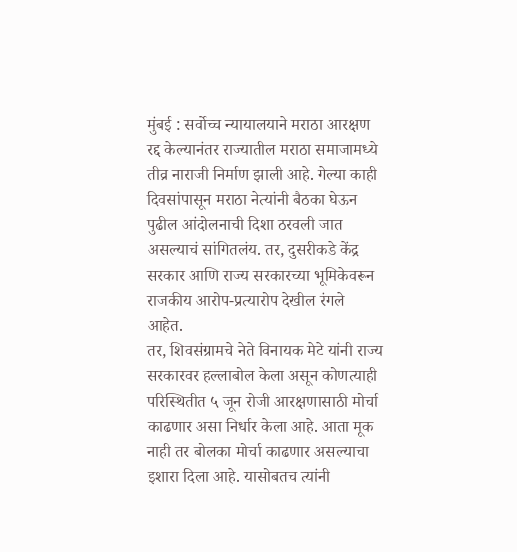मुंबई : सर्वोच्च न्यायालयाने मराठा आरक्षण रद्द केल्यानंतर राज्यातील मराठा समाजामध्ये तीव्र नाराजी निर्माण झाली आहे. गेल्या काही दिवसांपासून मराठा नेत्यांनी बैठका घेऊन पुढील आंदोलनाची दिशा ठरवली जात असल्याचं सांगितलंय. तर, दुसरीकडे केंद्र सरकार आणि राज्य सरकारच्या भूमिकेवरून राजकीय आरोप-प्रत्यारोप देखील रंगले आहेत.
तर, शिवसंग्रामचे नेते विनायक मेटे यांनी राज्य सरकारवर हल्लाबोल केला असून कोणत्याही परिस्थितीत ५ जून रोजी आरक्षणासाठी मोर्चा काढणार असा निर्धार केला आहे. आता मूक नाही तर बोलका मोर्चा काढणार असल्याचा इशारा दिला आहे. यासोबतच त्यांनी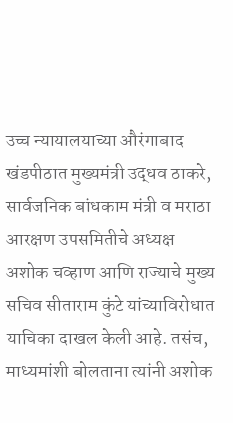उच्च न्यायालयाच्या औरंगाबाद खंडपीठात मुख्यमंत्री उद्धव ठाकरे, सार्वजनिक बांधकाम मंत्री व मराठा आरक्षण उपसमितीचे अध्यक्ष अशोक चव्हाण आणि राज्याचे मुख्य सचिव सीताराम कुंटे यांच्याविरोधात याचिका दाखल केली आहे. तसंच, माध्यमांशी बोलताना त्यांनी अशोक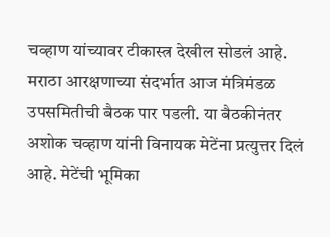चव्हाण यांच्यावर टीकास्त्र देखील सोडलं आहे.
मराठा आरक्षणाच्या संदर्भात आज मंत्रिमंडळ उपसमितीची बैठक पार पडली. या बैठकीनंतर अशोक चव्हाण यांनी विनायक मेटेंना प्रत्युत्तर दिलं आहे. मेटेंची भूमिका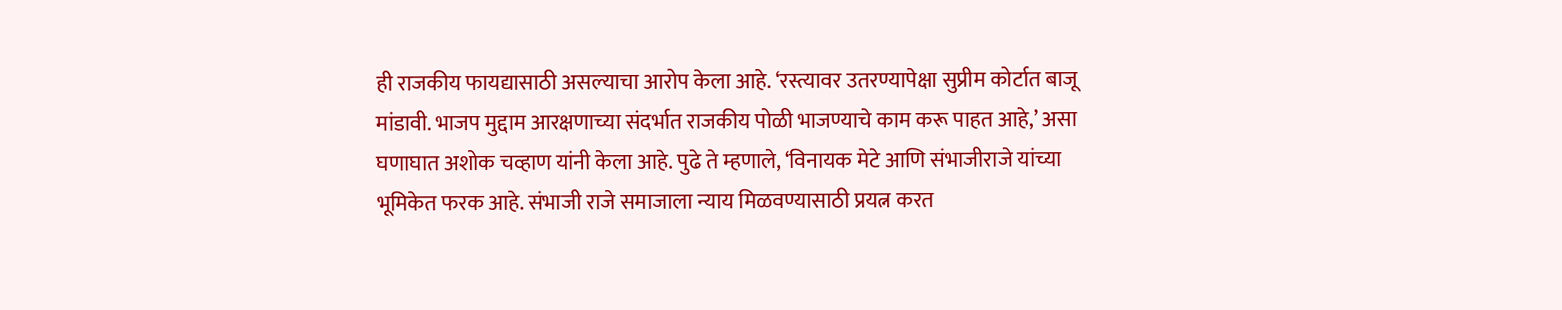ही राजकीय फायद्यासाठी असल्याचा आरोप केला आहे. ‘रस्त्यावर उतरण्यापेक्षा सुप्रीम कोर्टात बाजू मांडावी. भाजप मुद्दाम आरक्षणाच्या संदर्भात राजकीय पोळी भाजण्याचे काम करू पाहत आहे,’ असा घणाघात अशोक चव्हाण यांनी केला आहे. पुढे ते म्हणाले, ‘विनायक मेटे आणि संभाजीराजे यांच्या भूमिकेत फरक आहे. संभाजी राजे समाजाला न्याय मिळवण्यासाठी प्रयत्न करत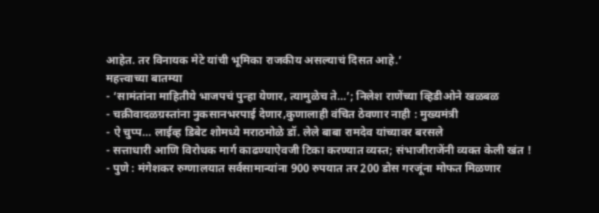आहेत. तर विनायक मेटे यांची भूमिका राजकीय असल्याचं दिसत आहे.’
महत्त्वाच्या बातम्या
- ‘सामंतांना माहितीये भाजपचं पुन्हा येणार, त्यामुळेच ते…’; निलेश राणेंच्या व्हिडीओने खळबळ
- चक्रीवादळग्रस्तांना नुकसानभरपाई देणार,कुणालाही वंचित ठेवणार नाही : मुख्यमंत्री
- ऐ चुप्प… लाईव्ह डिबेट शोमध्ये मराठमोळे डॉ. लेले बाबा रामदेव यांच्यावर बरसले
- सत्ताधारी आणि विरोधक मार्ग काढण्याऐवजी टिका करण्यात व्यस्त; संभाजीराजेंनी व्यक्त केली खंत !
- पुणे : मंगेशकर रुग्णालयात सर्वसामान्यांना 900 रुपयात तर 200 डोस गरजूंना मोफत मिळणार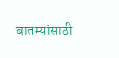बातम्यांसाठी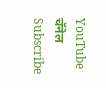YouTube चॅनेल Subscribe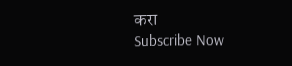करा
Subscribe Now